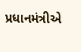પ્રધાનમંત્રીએ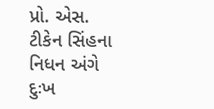પ્રો. એસ. ટીકેન સિંહના નિધન અંગે દુઃખ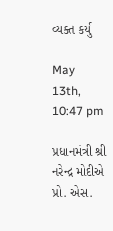વ્યક્ત કર્યુ

May 13th, 10:47 pm

પ્રધાનમંત્રી શ્રી નરેન્દ્ર મોદીએ પ્રો. એસ.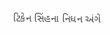ટિકેન સિંહના નિધન અંગે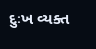દુઃખ વ્યક્ત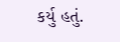કર્યુ હતું.